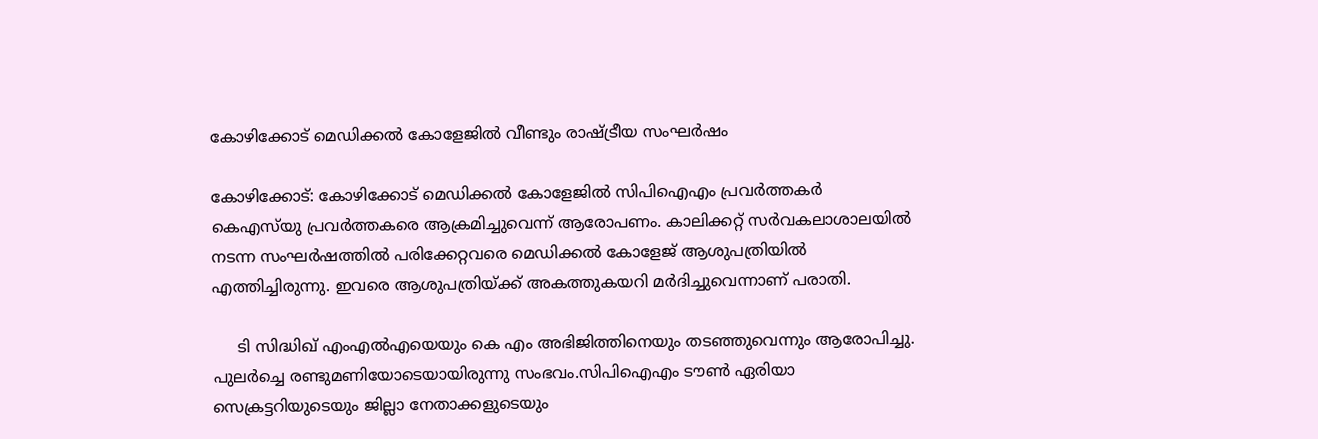കോഴിക്കോട് മെഡിക്കൽ കോളേജിൽ വീണ്ടും രാഷ്ട്രീയ സംഘർഷം

കോഴിക്കോട്: കോഴിക്കോട് മെഡിക്കല്‍ കോളേജില്‍ സിപിഐഎം പ്രവര്‍ത്തകര്‍ കെഎസ്‌യു പ്രവര്‍ത്തകരെ ആക്രമിച്ചുവെന്ന് ആരോപണം. കാലിക്കറ്റ് സര്‍വകലാശാലയില്‍ നടന്ന സംഘര്‍ഷത്തില്‍ പരിക്കേറ്റവരെ മെഡിക്കല്‍ കോളേജ് ആശുപത്രിയില്‍ എത്തിച്ചിരുന്നു. ഇവരെ ആശുപത്രിയ്ക്ക് അകത്തുകയറി മര്‍ദിച്ചുവെന്നാണ് പരാതി.

     ടി സിദ്ധിഖ് എംഎല്‍എയെയും കെ എം അഭിജിത്തിനെയും തടഞ്ഞുവെന്നും ആരോപിച്ചു. പുലര്‍ച്ചെ രണ്ടുമണിയോടെയായിരുന്നു സംഭവം.സിപിഐഎം ടൗണ്‍ ഏരിയാ സെക്രട്ടറിയുടെയും ജില്ലാ നേതാക്കളുടെയും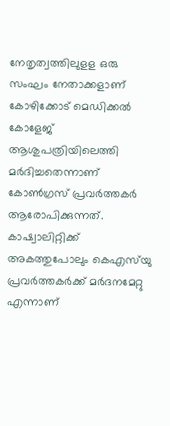നേതൃത്വത്തിലുളള ഒരു സംഘം നേതാക്കളാണ് കോഴിക്കോട് മെഡിക്കല്‍ കോളേജ് ആശുപത്രിയിലെത്തി മര്‍ദിച്ചതെന്നാണ് കോണ്‍ഗ്രസ് പ്രവര്‍ത്തകര്‍ ആരോപിക്കുന്നത്. കാഷ്വാലിറ്റിക്ക് അകത്തുപോലും കെഎസ്‌യു പ്രവര്‍ത്തകര്‍ക്ക് മര്‍ദനമേറ്റു എന്നാണ്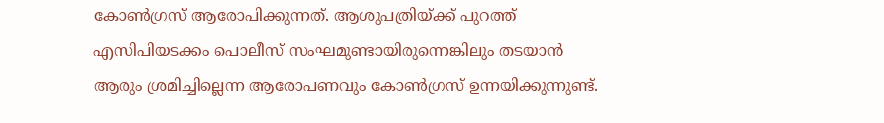കോണ്‍ഗ്രസ് ആരോപിക്കുന്നത്. ആശുപത്രിയ്ക്ക് പുറത്ത് എസിപിയടക്കം പൊലീസ് സംഘമുണ്ടായിരുന്നെങ്കിലും തടയാന്‍ ആരും ശ്രമിച്ചില്ലെന്ന ആരോപണവും കോണ്‍ഗ്രസ് ഉന്നയിക്കുന്നുണ്ട്.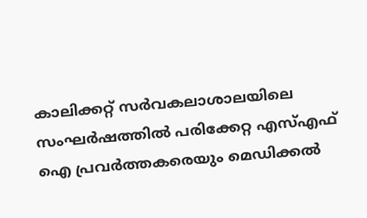കാലിക്കറ്റ് സര്‍വകലാശാലയിലെ സംഘര്‍ഷത്തില്‍ പരിക്കേറ്റ എസ്എഫ് ഐ പ്രവര്‍ത്തകരെയും മെഡിക്കല്‍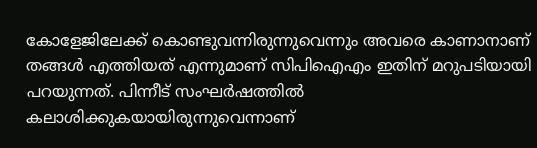കോളേജിലേക്ക് കൊണ്ടുവന്നിരുന്നുവെന്നും അവരെ കാണാനാണ് തങ്ങള്‍ എത്തിയത് എന്നുമാണ് സിപിഐഎം ഇതിന് മറുപടിയായി പറയുന്നത്. പിന്നീട് സംഘര്‍ഷത്തില്‍ കലാശിക്കുകയായിരുന്നുവെന്നാണ്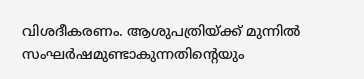വിശദീകരണം. ആശുപത്രിയ്ക്ക് മുന്നില്‍ സംഘര്‍ഷമുണ്ടാകുന്നതിന്റെയും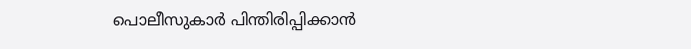പൊലീസുകാര്‍ പിന്തിരിപ്പിക്കാന്‍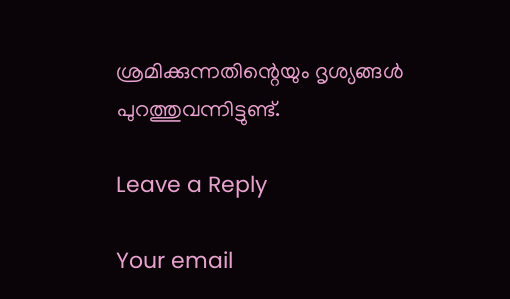ശ്രമിക്കുന്നതിന്റെയും ദൃശ്യങ്ങള്‍ പുറത്തുവന്നിട്ടുണ്ട്.

Leave a Reply

Your email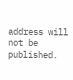address will not be published.